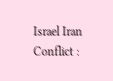Israel Iran Conflict :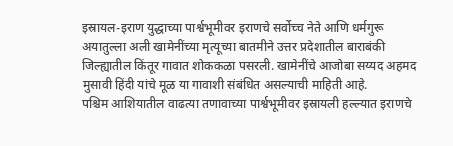इस्रायल-इराण युद्धाच्या पार्श्वभूमीवर इराणचे सर्वोच्च नेते आणि धर्मगुरू अयातुल्ला अली खामेनींच्या मृत्यूच्या बातमीने उत्तर प्रदेशातील बाराबंकी जिल्ह्यातील किंतूर गावात शोककळा पसरली. खामेनींचे आजोबा सय्यद अहमद मुसावी हिंदी यांचे मूळ या गावाशी संबंधित असल्याची माहिती आहे.
पश्चिम आशियातील वाढत्या तणावाच्या पार्श्वभूमीवर इस्रायली हल्ल्यात इराणचे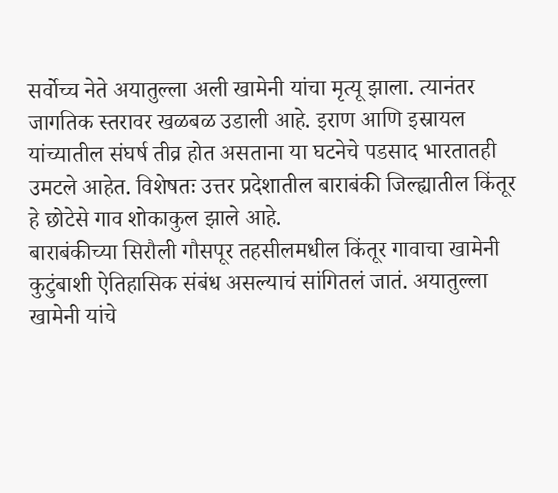सर्वोच्च नेते अयातुल्ला अली खामेनी यांचा मृत्यू झाला. त्यानंतर जागतिक स्तरावर खळबळ उडाली आहे. इराण आणि इस्रायल यांच्यातील संघर्ष तीव्र होत असताना या घटनेचे पडसाद भारतातही उमटले आहेत. विशेषतः उत्तर प्रदेशातील बाराबंकी जिल्ह्यातील किंतूर हे छोटेसे गाव शोकाकुल झाले आहे.
बाराबंकीच्या सिरौली गौसपूर तहसीलमधील किंतूर गावाचा खामेनी कुटुंबाशी ऐतिहासिक संबंध असल्याचं सांगितलं जातं. अयातुल्ला खामेनी यांचे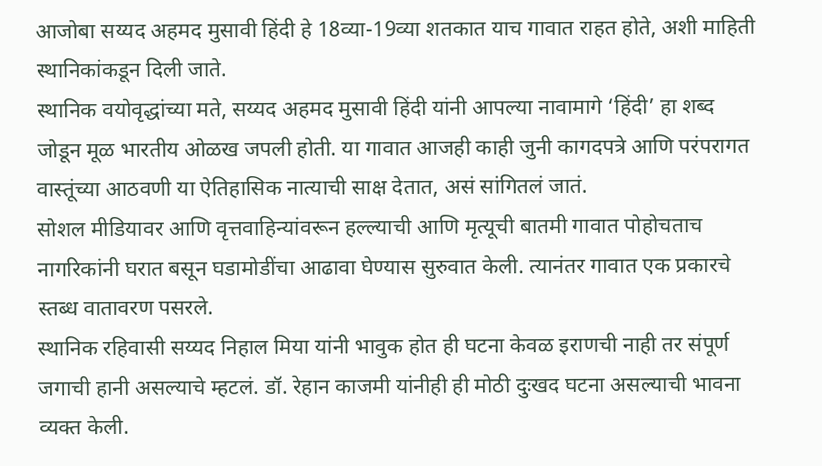आजोबा सय्यद अहमद मुसावी हिंदी हे 18व्या-19व्या शतकात याच गावात राहत होते, अशी माहिती स्थानिकांकडून दिली जाते.
स्थानिक वयोवृद्धांच्या मते, सय्यद अहमद मुसावी हिंदी यांनी आपल्या नावामागे ‘हिंदी’ हा शब्द जोडून मूळ भारतीय ओळख जपली होती. या गावात आजही काही जुनी कागदपत्रे आणि परंपरागत वास्तूंच्या आठवणी या ऐतिहासिक नात्याची साक्ष देतात, असं सांगितलं जातं.
सोशल मीडियावर आणि वृत्तवाहिन्यांवरून हल्ल्याची आणि मृत्यूची बातमी गावात पोहोचताच नागरिकांनी घरात बसून घडामोडींचा आढावा घेण्यास सुरुवात केली. त्यानंतर गावात एक प्रकारचे स्तब्ध वातावरण पसरले.
स्थानिक रहिवासी सय्यद निहाल मिया यांनी भावुक होत ही घटना केवळ इराणची नाही तर संपूर्ण जगाची हानी असल्याचे म्हटलं. डॉ. रेहान काजमी यांनीही ही मोठी दुःखद घटना असल्याची भावना व्यक्त केली.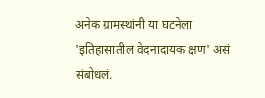अनेक ग्रामस्थांनी या घटनेला 'इतिहासातील वेदनादायक क्षण' असं संबोधलं.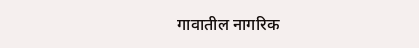गावातील नागरिक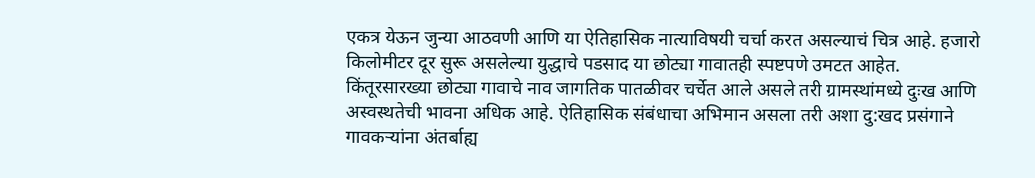एकत्र येऊन जुन्या आठवणी आणि या ऐतिहासिक नात्याविषयी चर्चा करत असल्याचं चित्र आहे. हजारो किलोमीटर दूर सुरू असलेल्या युद्धाचे पडसाद या छोट्या गावातही स्पष्टपणे उमटत आहेत.
किंतूरसारख्या छोट्या गावाचे नाव जागतिक पातळीवर चर्चेत आले असले तरी ग्रामस्थांमध्ये दुःख आणि अस्वस्थतेची भावना अधिक आहे. ऐतिहासिक संबंधाचा अभिमान असला तरी अशा दु:खद प्रसंगाने गावकऱ्यांना अंतर्बाह्य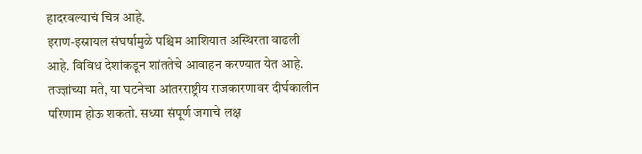हादरवल्याचं चित्र आहे.
इराण-इस्रायल संघर्षामुळे पश्चिम आशियात अस्थिरता वाढली आहे. विविध देशांकडून शांततेचे आवाहन करण्यात येत आहे. तज्ज्ञांच्या मते, या घटनेचा आंतरराष्ट्रीय राजकारणावर दीर्घकालीन परिणाम होऊ शकतो. सध्या संपूर्ण जगाचे लक्ष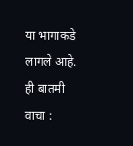या भागाकडे लागले आहे.
ही बातमी वाचा :